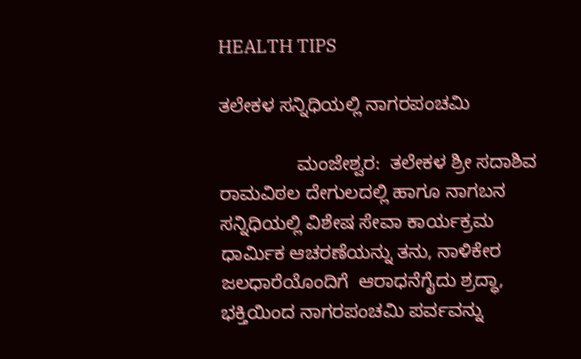HEALTH TIPS

ತಲೇಕಳ ಸನ್ನಿಧಿಯಲ್ಲಿ ನಾಗರಪಂಚಮಿ

               ಮಂಜೇಶ್ವರ:  ತಲೇಕಳ ಶ್ರೀ ಸದಾಶಿವ ರಾಮವಿಠಲ ದೇಗುಲದಲ್ಲಿ ಹಾಗೂ ನಾಗಬನ ಸನ್ನಿಧಿಯಲ್ಲಿ ವಿಶೇಷ ಸೇವಾ ಕಾರ್ಯಕ್ರಮ ಧಾರ್ಮಿಕ ಆಚರಣೆಯನ್ನು ತನು, ನಾಳಿಕೇರ ಜಲಧಾರೆಯೊಂದಿಗೆ  ಆರಾಧನೆಗೈದು ಶ್ರದ್ಧಾ, ಭಕ್ತಿಯಿಂದ ನಾಗರಪಂಚಮಿ ಪರ್ವವನ್ನು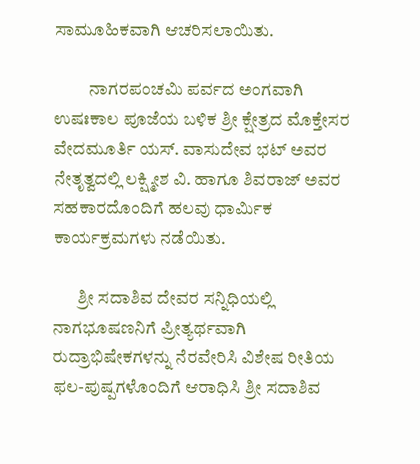ಸಾಮೂಹಿಕವಾಗಿ ಆಚರಿಸಲಾಯಿತು.

          ನಾಗರಪಂಚಮಿ ಪರ್ವದ ಅಂಗವಾಗಿ ಉಷಃಕಾಲ ಪೂಜೆಯ ಬಳಿಕ ಶ್ರೀ ಕ್ಷೇತ್ರದ ಮೊಕ್ತೇಸರ ವೇದಮೂರ್ತಿ ಯಸ್. ವಾಸುದೇವ ಭಟ್ ಅವರ ನೇತೃತ್ವದಲ್ಲಿ ಲಕ್ಷ್ಮೀಶ ವಿ. ಹಾಗೂ ಶಿವರಾಜ್ ಅವರ ಸಹಕಾರದೊಂದಿಗೆ ಹಲವು ಧಾರ್ಮಿಕ ಕಾರ್ಯಕ್ರಮಗಳು ನಡೆಯಿತು.

       ಶ್ರೀ ಸದಾಶಿವ ದೇವರ ಸನ್ನಿಧಿಯಲ್ಲಿ ನಾಗಭೂಷಣನಿಗೆ ಪ್ರೀತ್ಯರ್ಥವಾಗಿ ರುದ್ರಾಭಿಷೇಕಗಳನ್ನು ನೆರವೇರಿಸಿ ವಿಶೇಷ ರೀತಿಯ ಫಲ-ಪುಷ್ಪಗಳೊಂದಿಗೆ ಆರಾಧಿಸಿ ಶ್ರೀ ಸದಾಶಿವ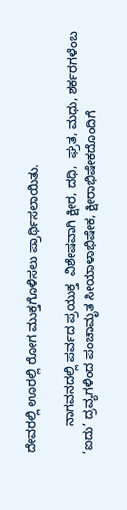ದೇವರಲ್ಲಿ ಊರಲ್ಲಿ ರೋಗ ಮುಕ್ತಗೊಳಿಸಲು ಪ್ರಾರ್ಥಿಸಲಾಯಿತು.

        ನಾಗವನದಲ್ಲಿ ಪರ್ವದ ಪ್ರಯುಕ್ತ  ವಿಶೇಷವಾಗಿ ಕ್ಷೀರ, ದಧಿ,  ಘ್ರತ, ಮಧು, ಶರ್ಕರಗಳೆಂಬ ‘ಐದು’ ದ್ರವ್ಯಗಳಿಂದ ಪಂಚಾಮೃತ ಸೀಯಾಳಾಭಿಷೇಕ, ಕ್ಷೀರಾಭಿಷೇಕದೊಂದಿಗೆ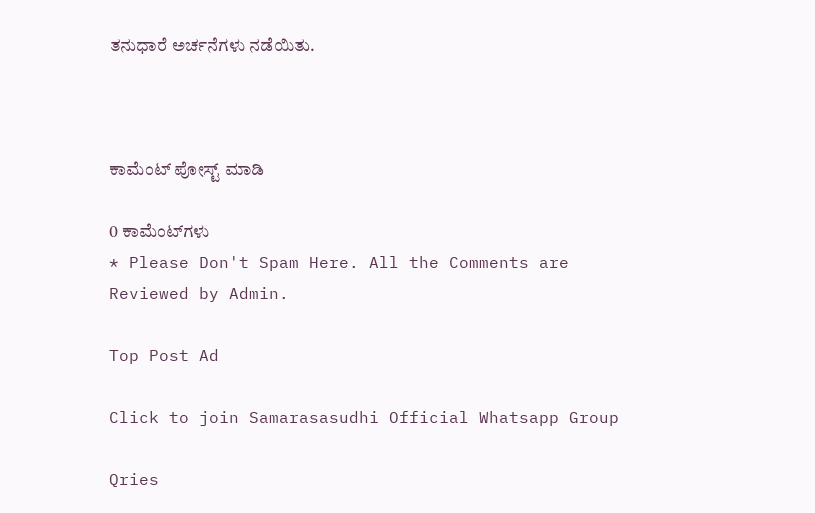ತನುಧಾರೆ ಅರ್ಚನೆಗಳು ನಡೆಯಿತು.



ಕಾಮೆಂಟ್‌‌ ಪೋಸ್ಟ್‌ ಮಾಡಿ

0 ಕಾಮೆಂಟ್‌ಗಳು
* Please Don't Spam Here. All the Comments are Reviewed by Admin.

Top Post Ad

Click to join Samarasasudhi Official Whatsapp Group

Qries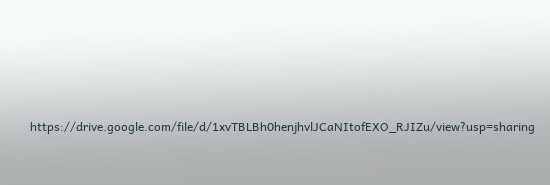https://drive.google.com/file/d/1xvTBLBh0henjhvlJCaNItofEXO_RJIZu/view?usp=sharing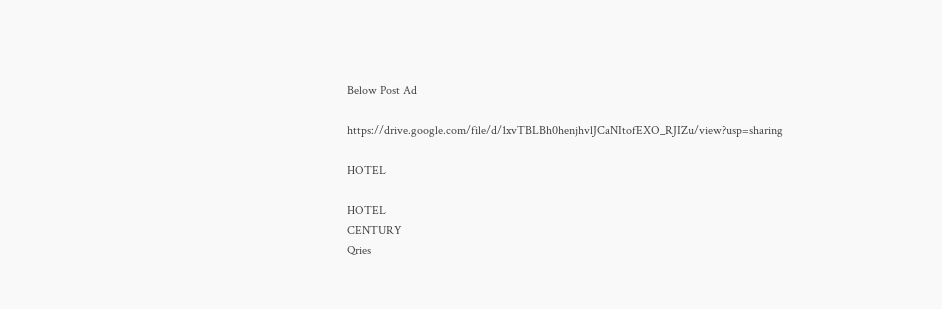Below Post Ad

https://drive.google.com/file/d/1xvTBLBh0henjhvlJCaNItofEXO_RJIZu/view?usp=sharing

HOTEL

HOTEL
CENTURY
Qries